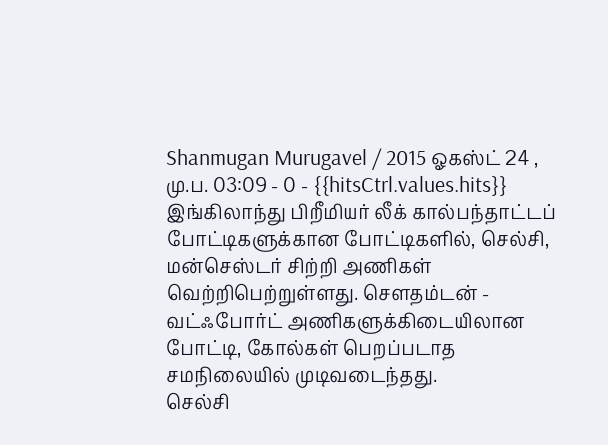Shanmugan Murugavel / 2015 ஓகஸ்ட் 24 , மு.ப. 03:09 - 0 - {{hitsCtrl.values.hits}}
இங்கிலாந்து பிறீமியர் லீக் கால்பந்தாட்டப் போட்டிகளுக்கான போட்டிகளில், செல்சி, மன்செஸ்டர் சிற்றி அணிகள் வெற்றிபெற்றுள்ளது. செளதம்டன் - வட்ஃபோர்ட் அணிகளுக்கிடையிலான போட்டி, கோல்கள் பெறப்படாத சமநிலையில் முடிவடைந்தது.
செல்சி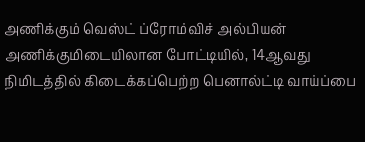அணிக்கும் வெஸ்ட் ப்ரோம்விச் அல்பியன் அணிக்குமிடையிலான போட்டியில், 14ஆவது நிமிடத்தில் கிடைக்கப்பெற்ற பெனால்ட்டி வாய்ப்பை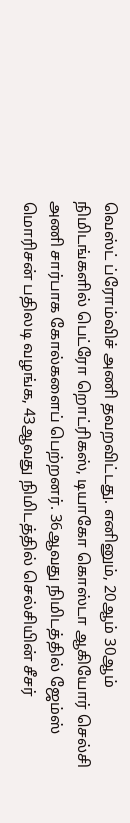வெஸ்ட் ப்ரோம்விச் அணி தவறவிட்டது. எனினும், 20ஆம் 30ஆம் நிமிடங்களில் பெட்ரோ றொட்ரிகஸ், டியாகோ கொஸ்டா ஆகியோர் செல்சி அணி சார்பாக கோல்களைப் பெற்றனர். 36ஆவது நிமிடத்தில் ஜேம்ஸ் மொரிசன் பதிலடி வழங்க, 43ஆவது நிமிடத்தில் செல்சியின் சீசர்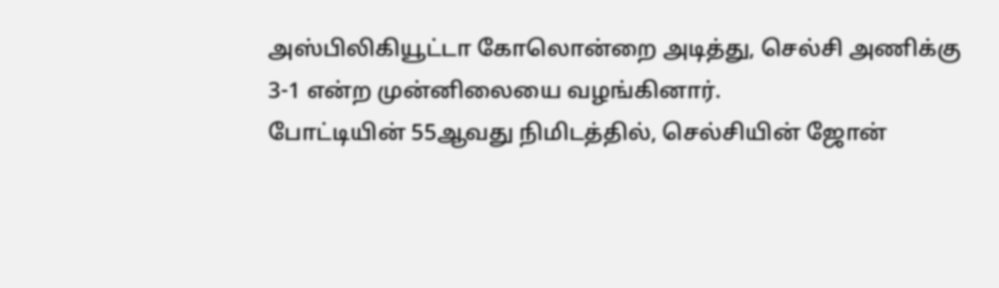அஸ்பிலிகியூட்டா கோலொன்றை அடித்து, செல்சி அணிக்கு 3-1 என்ற முன்னிலையை வழங்கினார்.
போட்டியின் 55ஆவது நிமிடத்தில், செல்சியின் ஜோன்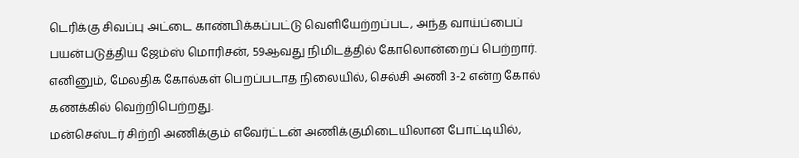டெரிக்கு சிவப்பு அட்டை காண்பிக்கப்பட்டு வெளியேற்றப்பட, அந்த வாய்ப்பைப் பயன்படுத்திய ஜேம்ஸ் மொரிசன், 59ஆவது நிமிடத்தில் கோலொன்றைப் பெற்றார். எனினும், மேலதிக கோல்கள் பெறப்படாத நிலையில், செல்சி அணி 3-2 என்ற கோல் கணக்கில் வெற்றிபெற்றது.
மன்செஸ்டர் சிற்றி அணிக்கும் எவேர்ட்டன் அணிக்குமிடையிலான போட்டியில்,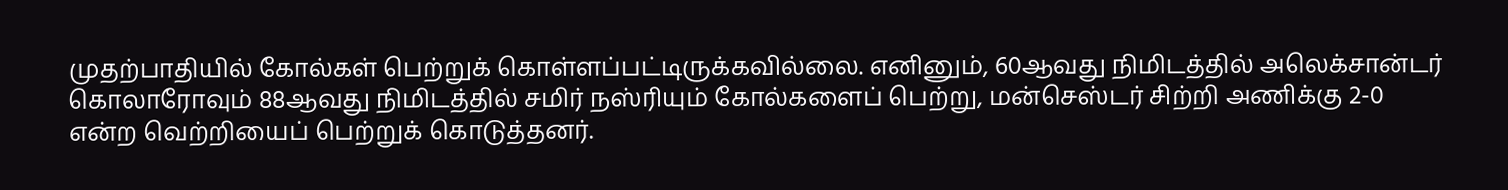முதற்பாதியில் கோல்கள் பெற்றுக் கொள்ளப்பட்டிருக்கவில்லை. எனினும், 60ஆவது நிமிடத்தில் அலெக்சான்டர் கொலாரோவும் 88ஆவது நிமிடத்தில் சமிர் நஸ்ரியும் கோல்களைப் பெற்று, மன்செஸ்டர் சிற்றி அணிக்கு 2-0 என்ற வெற்றியைப் பெற்றுக் கொடுத்தனர்.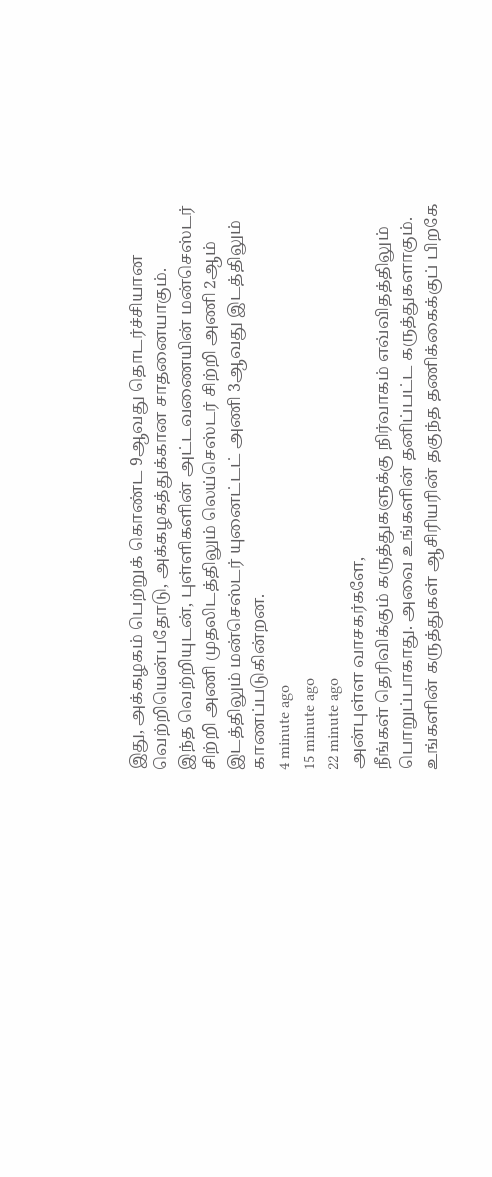இது, அக்கழகம் பெற்றுக் கொண்ட 9ஆவது தொடர்ச்சியான வெற்றியென்பதோடு, அக்கழகத்துக்கான சாதனையாகும்.
இந்த வெற்றியுடன், புள்ளிகளின் அட்டவணையின் மன்செஸ்டர் சிற்றி அணி முதலிடத்திலும் லெய்செஸ்டர் சிற்றி அணி 2ஆம் இடத்திலும் மன்செஸ்டர் யுனைட்டட் அணி 3ஆவது இடத்திலும் காணப்படுகின்றன.
4 minute ago
15 minute ago
22 minute ago
அன்புள்ள வாசகர்களே,
நீங்கள் தெரிவிக்கும் கருத்துகளுக்கு நிர்வாகம் எவ்விதத்திலும் பொறுப்பாகாது. அவை உங்களின் தனிப்பட்ட கருத்துகளாகும். உங்களின் கருத்துகள் ஆசிரியரின் தகுந்த தணிக்கைக்குப் பிறகே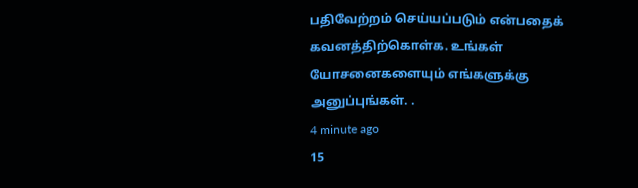பதிவேற்றம் செய்யப்படும் என்பதைக் கவனத்திற்கொள்க. உங்கள் யோசனைகளையும் எங்களுக்கு அனுப்புங்கள். .
4 minute ago
15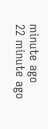minute ago
22 minute ago